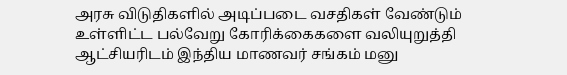அரசு விடுதிகளில் அடிப்படை வசதிகள் வேண்டும் உள்ளிட்ட பல்வேறு கோரிக்கைகளை வலியுறுத்தி ஆட்சியரிடம் இந்திய மாணவர் சங்கம் மனு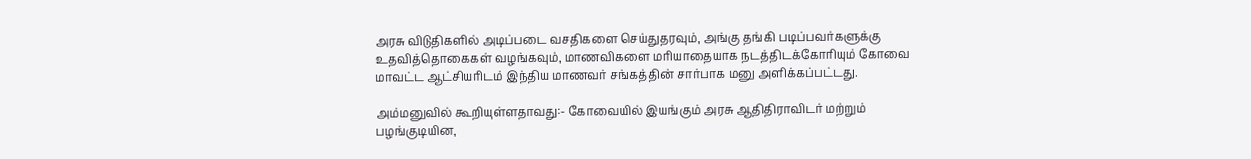அரசு விடுதிகளில் அடிப்படை வசதிகளை செய்துதரவும், அங்கு தங்கி படிப்பவர்களுக்கு உதவித்தொகைகள் வழங்கவும், மாணவிகளை மரியாதையாக நடத்திடக்கோரியும் கோவை மாவட்ட ஆட்சியரிடம் இந்திய மாணவர் சங்கத்தின் சார்பாக மனு அளிக்கப்பட்டது.

அம்மனுவில் கூறியுள்ளதாவது:- கோவையில் இயங்கும் அரசு ஆதிதிராவிடர் மற்றும் பழங்குடியின,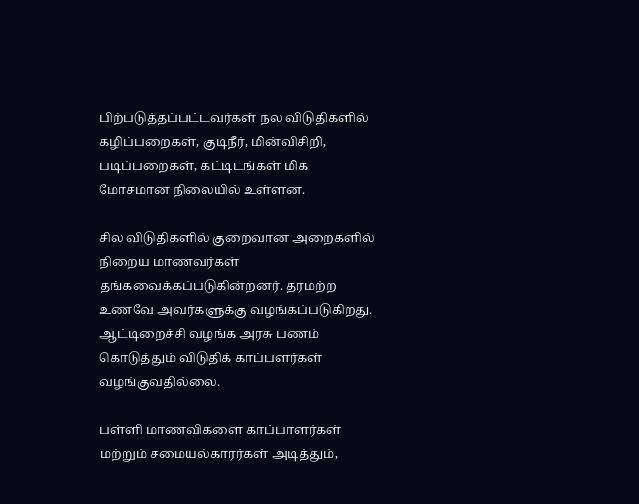பிற்படுத்தப்பட்டவர்கள் நல விடுதிகளில் கழிப்பறைகள், குடிநீர், மின்விசிறி, படிப்பறைகள், கட்டிடங்கள் மிக மோசமான நிலையில் உள்ளன.

சில விடுதிகளில் குறைவான அறைகளில் நிறைய மாணவர்கள் தங்கவைக்கப்படுகின்றனர். தரமற்ற உணவே அவர்களுக்கு வழங்கப்படுகிறது. ஆட்டிறைச்சி வழங்க அரசு பணம் கொடுத்தும் விடுதிக் காப்பளர்கள் வழங்குவதில்லை.

பள்ளி மாணவிகளை காப்பாளர்கள் மற்றும் சமையல்காரர்கள் அடித்தும்,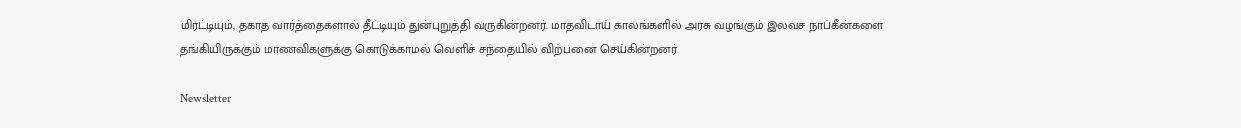மிரட்டியும், தகாத வார்த்தைகளால் தீட்டியும் துன்புறுத்தி வருகின்றனர். மாதவிடாய் காலங்களில் அரசு வழங்கும் இலவச நாப்கீன்களை தங்கியிருக்கும் மாணவிகளுக்கு கொடுக்காமல் வெளிச் சந்தையில் விற்பனை செய்கின்றனர்

Newsletter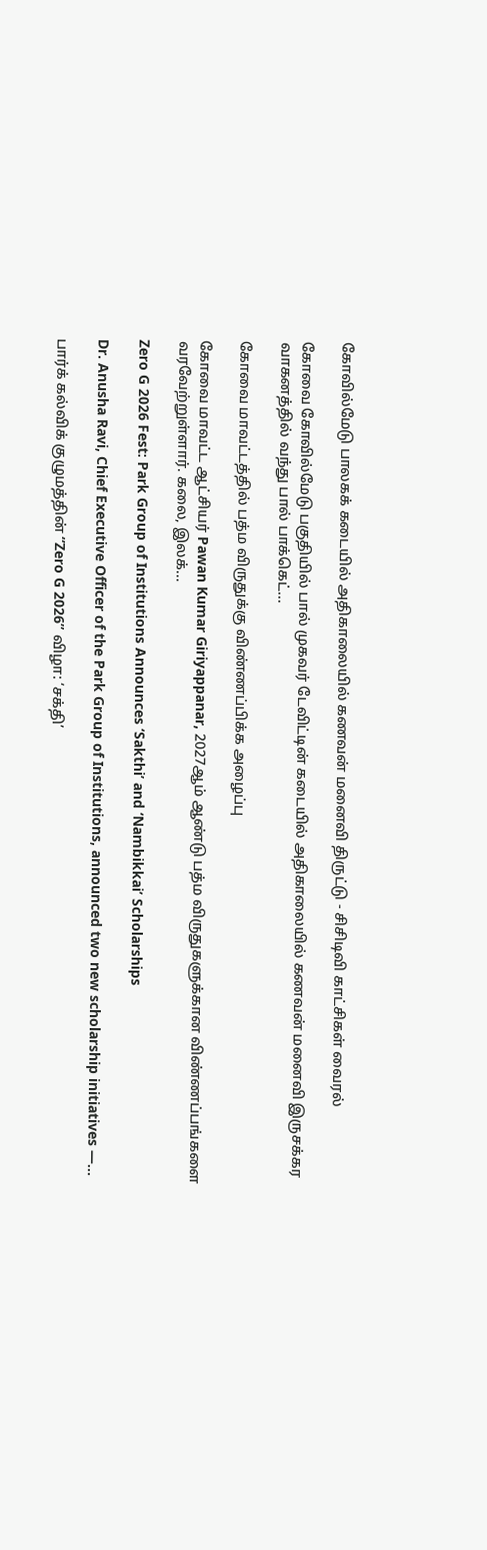கோவில்மேடு பாலகக் கடையில் அதிகாலையில் கணவன் மனைவி திருட்டு - சிசிடிவி காட்சிகள் வைரல்

கோவை கோவில்மேடு பகுதியில் பால் முகவர் டேவிட்டின் கடையில் அதிகாலையில் கணவன் மனைவி இருசக்கர வாகனத்தில் வந்து பால் பாக்கெட்...

கோவை மாவட்டத்தில் பத்ம விருதுக்கு விண்ணப்பிக்க அழைப்பு

கோவை மாவட்ட ஆட்சியர் Pawan Kumar Giriyappanar, 2027ஆம் ஆண்டு பத்ம விருதுகளுக்கான விண்ணப்பங்களை வரவேற்றுள்ளார். கலை, இலக்...

Zero G 2026 Fest: Park Group of Institutions Announces ‘Sakthi’ and ‘Nambikkai’ Scholarships

Dr. Anusha Ravi, Chief Executive Officer of the Park Group of Institutions, announced two new scholarship initiatives —...

பார்க் கல்விக் குழுமத்தின் “Zero G 2026” விழா: ‘சக்தி’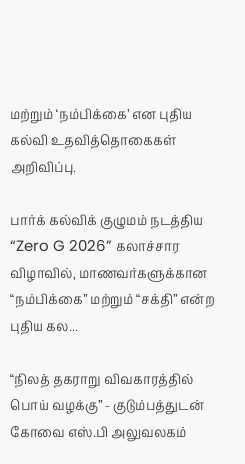மற்றும் ‘நம்பிக்கை’ என புதிய கல்வி உதவித்தொகைகள் அறிவிப்பு.

பார்க் கல்விக் குழுமம் நடத்திய “Zero G 2026” கலாச்சார விழாவில், மாணவர்களுக்கான “நம்பிக்கை” மற்றும் “சக்தி” என்ற புதிய கல...

“நிலத் தகராறு விவகாரத்தில் பொய் வழக்கு” - குடும்பத்துடன் கோவை எஸ்.பி அலுவலகம்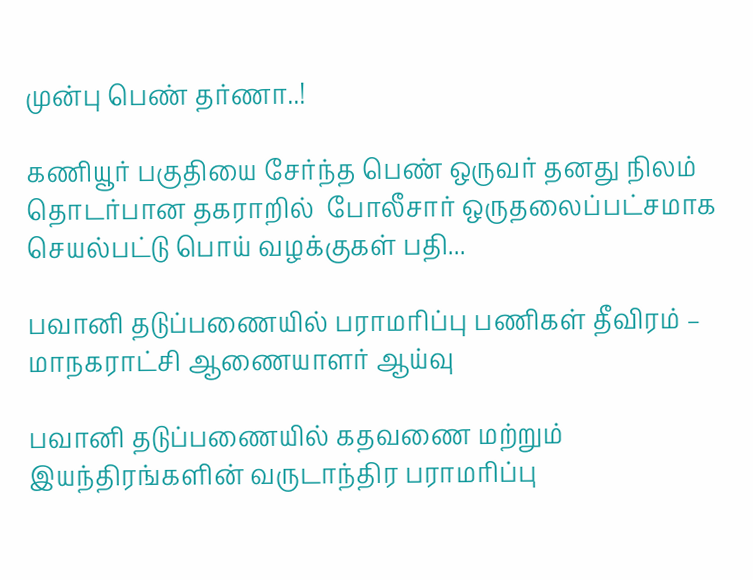முன்பு பெண் தர்ணா..!

கணியூர் பகுதியை சேர்ந்த பெண் ஒருவர் தனது நிலம் தொடர்பான தகராறில்  போலீசார் ஒருதலைப்பட்சமாக செயல்பட்டு பொய் வழக்குகள் பதி...

பவானி தடுப்பணையில் பராமரிப்பு பணிகள் தீவிரம் – மாநகராட்சி ஆணையாளர் ஆய்வு

பவானி தடுப்பணையில் கதவணை மற்றும் இயந்திரங்களின் வருடாந்திர பராமரிப்பு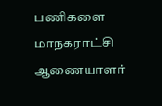பணிகளை மாநகராட்சி ஆணையாளர்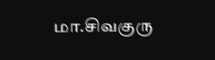மா.சிவகுரு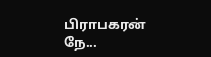பிராபகரன் நே...